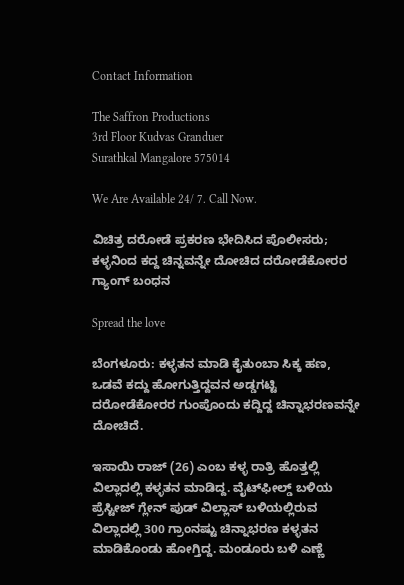Contact Information

The Saffron Productions
3rd Floor Kudvas Granduer
Surathkal Mangalore 575014

We Are Available 24/ 7. Call Now.

ವಿಚಿತ್ರ ದರೋಡೆ ಪ್ರಕರಣ ಭೇದಿಸಿದ ಪೊಲೀಸರು; ಕಳ್ಳನಿಂದ ಕದ್ದ ಚಿನ್ನವನ್ನೇ ದೋಚಿದ ದರೋಡೆಕೋರರ ಗ್ಯಾಂಗ್ ಬಂಧನ

Spread the love

ಬೆಂಗಳೂರು: ಕಳ್ಳತನ ಮಾಡಿ ಕೈತುಂಬಾ ಸಿಕ್ಕ ಹಣ, ಒಡವೆ ಕದ್ದು ಹೋಗುತ್ತಿದ್ದವನ ಅಡ್ಡಗಟ್ಟಿ ದರೋಡೆಕೋರರ ಗುಂಪೊಂದು ಕದ್ದಿದ್ದ ಚಿನ್ನಾಭರಣವನ್ನೇ ದೋಚಿದೆ.

ಇಸಾಯಿ ರಾಜ್ (26) ಎಂಬ ಕಳ್ಳ ರಾತ್ರಿ ಹೊತ್ತಲ್ಲಿ ವಿಲ್ಲಾದಲ್ಲಿ ಕಳ್ಳತನ ಮಾಡಿದ್ದ. ವೈಟ್‌ಫೀಲ್ಡ್ ಬಳಿಯ ಪ್ರೆಸ್ಟೀಜ್ ಗ್ಲೇನ್ ಪುಡ್ ವಿಲ್ಲಾಸ್ ಬಳಿಯಲ್ಲಿರುವ ವಿಲ್ಲಾದಲ್ಲಿ 300 ಗ್ರಾಂನಷ್ಟು‌ ಚಿನ್ನಾಭರಣ ಕಳ್ಳತನ ಮಾಡಿಕೊಂಡು ಹೋಗ್ತಿದ್ದ. ಮಂಡೂರು ಬಳಿ ಎಣ್ಣೆ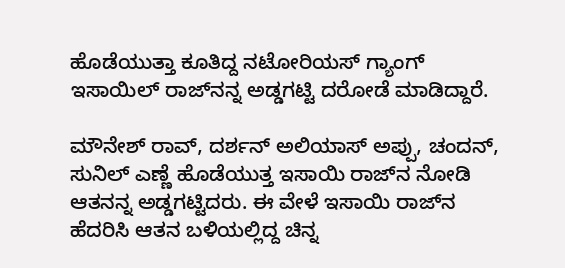ಹೊಡೆಯುತ್ತಾ ಕೂತಿದ್ದ ನಟೋರಿಯಸ್ ಗ್ಯಾಂಗ್ ಇಸಾಯಿಲ್‌ ರಾಜ್‌ನನ್ನ ಅಡ್ಡಗಟ್ಟಿ ದರೋಡೆ ಮಾಡಿದ್ದಾರೆ.

ಮೌನೇಶ್ ರಾವ್, ದರ್ಶನ್ ಅಲಿಯಾಸ್ ಅಪ್ಪು, ಚಂದನ್, ಸುನಿಲ್ ಎಣ್ಣೆ ಹೊಡೆಯುತ್ತ ಇಸಾಯಿ ರಾಜ್‌ನ ನೋಡಿ ಆತನನ್ನ ಅಡ್ಡಗಟ್ಟಿದರು. ಈ ವೇಳೆ ಇಸಾಯಿ ರಾಜ್‌ನ ಹೆದರಿಸಿ ಆತನ ಬಳಿಯಲ್ಲಿದ್ದ ಚಿನ್ನ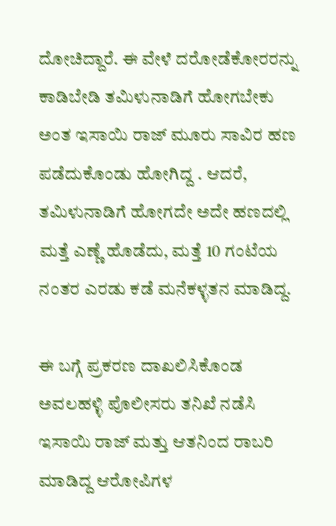ದೋಚಿದ್ದಾರೆ. ಈ ವೇಳೆ ದರೋಡೆಕೋರರನ್ನು ಕಾಡಿಬೇಡಿ ತಮಿಳುನಾಡಿಗೆ‌ ಹೋಗಬೇಕು ಅಂತ ಇಸಾಯಿ ರಾಜ್ ಮೂರು‌ ಸಾವಿರ ಹಣ ಪಡೆದುಕೊಂಡು ಹೋಗಿದ್ದ . ಆದರೆ, ತಮಿಳುನಾಡಿಗೆ ಹೋಗದೇ ಅದೇ ಹಣದಲ್ಲಿ ಮತ್ತೆ ಎಣ್ಣೆ ಹೊಡೆದು, ಮತ್ತೆ 10 ಗಂಟೆಯ ನಂತರ ಎರಡು ಕಡೆ ಮನೆಕಳ್ಳತನ ಮಾಡಿದ್ದ.

ಈ ಬಗ್ಗೆ ಪ್ರಕರಣ ದಾಖಲಿಸಿಕೊಂಡ ಅವಲಹಳ್ಳಿ ಪೊಲೀಸರು ತನಿಖೆ ನಡೆಸಿ ಇಸಾಯಿ ರಾಜ್ ಮತ್ತು ಆತನಿಂದ ರಾಬರಿ ಮಾಡಿದ್ದ ಆರೋಪಿಗಳ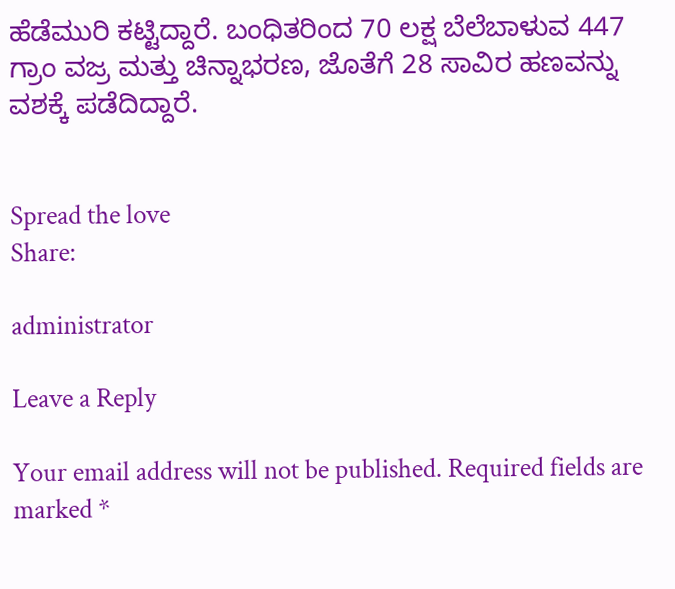ಹೆಡೆಮುರಿ ಕಟ್ಟಿದ್ದಾರೆ. ಬಂಧಿತರಿಂದ 70 ಲಕ್ಷ ಬೆಲೆಬಾಳುವ 447 ಗ್ರಾಂ ವಜ್ರ ಮತ್ತು ಚಿನ್ನಾಭರಣ, ಜೊತೆಗೆ 28 ಸಾವಿರ ಹಣವನ್ನು ವಶಕ್ಕೆ ಪಡೆದಿದ್ದಾರೆ.


Spread the love
Share:

administrator

Leave a Reply

Your email address will not be published. Required fields are marked *